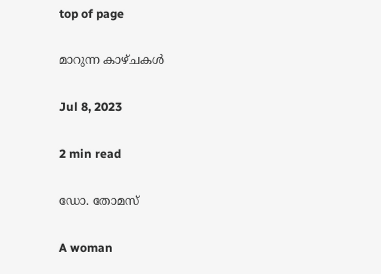top of page

മാറുന്ന കാഴ്ചകള്‍

Jul 8, 2023

2 min read

ഡോ. തോമസ്

A woman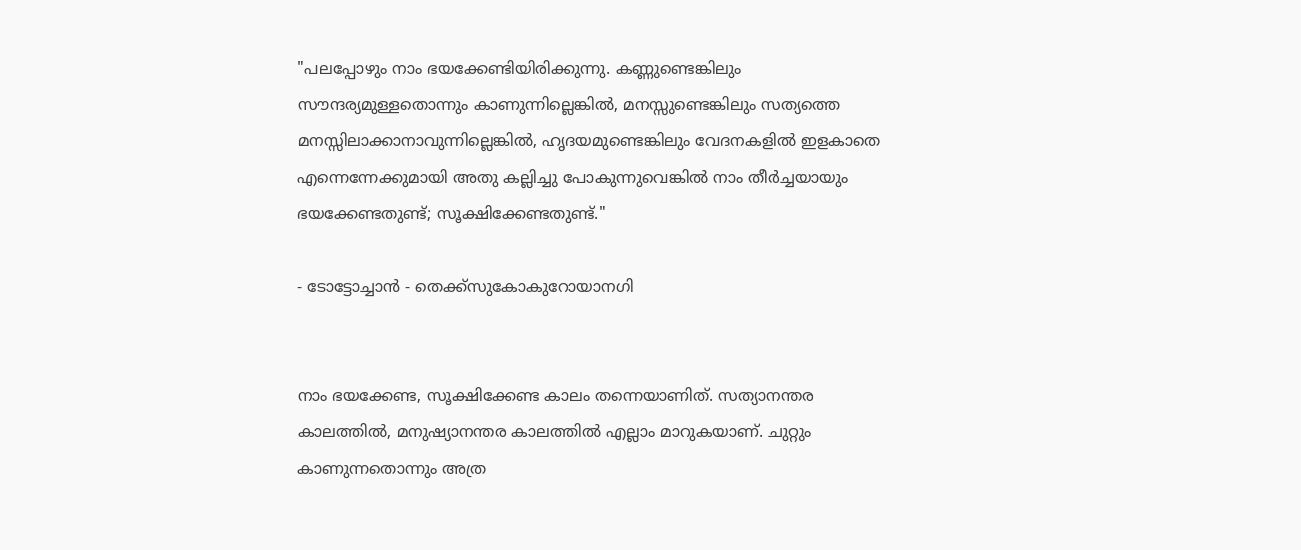"പലപ്പോഴും നാം ഭയക്കേണ്ടിയിരിക്കുന്നു. കണ്ണുണ്ടെങ്കിലും സൗന്ദര്യമുള്ളതൊന്നും കാണുന്നില്ലെങ്കില്‍, മനസ്സുണ്ടെങ്കിലും സത്യത്തെ മനസ്സിലാക്കാനാവുന്നില്ലെങ്കില്‍, ഹൃദയമുണ്ടെങ്കിലും വേദനകളില്‍ ഇളകാതെ എന്നെന്നേക്കുമായി അതു കല്ലിച്ചു പോകുന്നുവെങ്കില്‍ നാം തീര്‍ച്ചയായും ഭയക്കേണ്ടതുണ്ട്; സൂക്ഷിക്കേണ്ടതുണ്ട്."

- ടോട്ടോച്ചാന്‍ - തെക്ക്സുകോകുറോയാനഗി


നാം ഭയക്കേണ്ട, സൂക്ഷിക്കേണ്ട കാലം തന്നെയാണിത്. സത്യാനന്തര കാലത്തില്‍, മനുഷ്യാനന്തര കാലത്തില്‍ എല്ലാം മാറുകയാണ്. ചുറ്റും കാണുന്നതൊന്നും അത്ര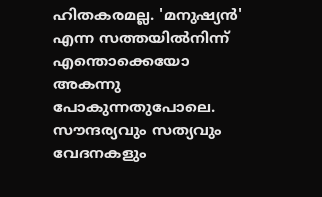ഹിതകരമല്ല. 'മനുഷ്യന്‍' എന്ന സത്തയില്‍നിന്ന് എന്തൊക്കെയോ അകന്നു പോകുന്നതുപോലെ. സൗന്ദര്യവും സത്യവും വേദനകളും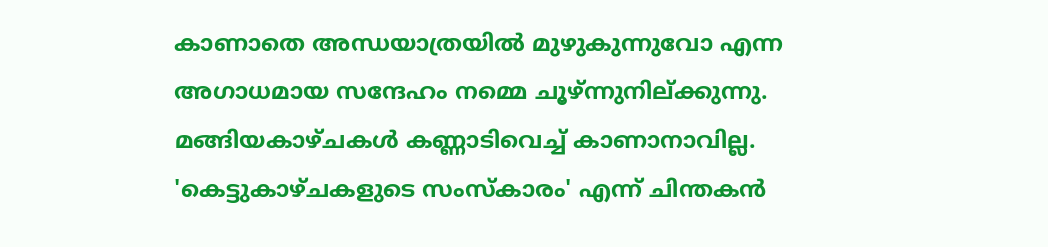കാണാതെ അന്ധയാത്രയില്‍ മുഴുകുന്നുവോ എന്ന അഗാധമായ സന്ദേഹം നമ്മെ ചൂഴ്ന്നുനില്ക്കുന്നു. മങ്ങിയകാഴ്ചകള്‍ കണ്ണാടിവെച്ച് കാണാനാവില്ല. 'കെട്ടുകാഴ്ചകളുടെ സംസ്കാരം' എന്ന് ചിന്തകന്‍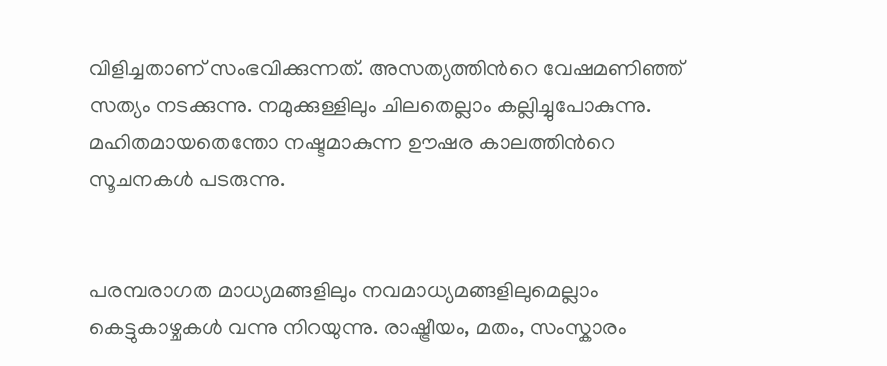വിളിച്ചതാണ് സംഭവിക്കുന്നത്. അസത്യത്തിന്‍റെ വേഷമണിഞ്ഞ് സത്യം നടക്കുന്നു. നമുക്കുള്ളിലും ചിലതെല്ലാം കല്ലിച്ചുപോകുന്നു. മഹിതമായതെന്തോ നഷ്ടമാകുന്ന ഊഷര കാലത്തിന്‍റെ സൂചനകള്‍ പടരുന്നു.


പരമ്പരാഗത മാധ്യമങ്ങളിലും നവമാധ്യമങ്ങളിലുമെല്ലാം കെട്ടുകാഴ്ചകള്‍ വന്നു നിറയുന്നു. രാഷ്ട്രീയം, മതം, സംസ്കാരം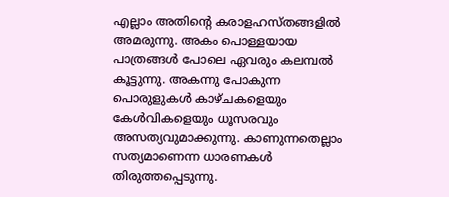എല്ലാം അതിന്‍റെ കരാളഹസ്തങ്ങളില്‍ അമരുന്നു. അകം പൊള്ളയായ പാത്രങ്ങള്‍ പോലെ ഏവരും കലമ്പല്‍ കൂട്ടുന്നു. അകന്നു പോകുന്ന പൊരുളുകള്‍ കാഴ്ചകളെയും കേള്‍വികളെയും ധൂസരവും അസത്യവുമാക്കുന്നു. കാണുന്നതെല്ലാം സത്യമാണെന്ന ധാരണകള്‍ തിരുത്തപ്പെടുന്നു.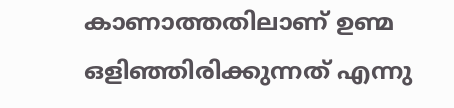കാണാത്തതിലാണ് ഉണ്മ ഒളിഞ്ഞിരിക്കുന്നത് എന്നു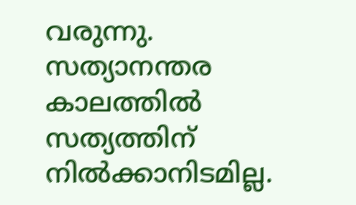വരുന്നു. സത്യാനന്തര കാലത്തില്‍ സത്യത്തിന് നില്‍ക്കാനിടമില്ല.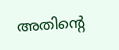അതിന്‍റെ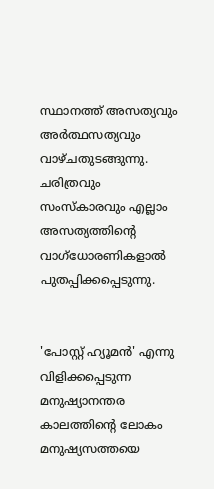സ്ഥാനത്ത് അസത്യവും അര്‍ത്ഥസത്യവും വാഴ്ചതുടങ്ങുന്നു. ചരിത്രവും സംസ്കാരവും എല്ലാം അസത്യത്തിന്‍റെ വാഗ്ധോരണികളാല്‍ പുതപ്പിക്കപ്പെടുന്നു.


'പോസ്റ്റ് ഹ്യൂമന്‍' എന്നു വിളിക്കപ്പെടുന്ന മനുഷ്യാനന്തര കാലത്തിന്‍റെ ലോകം മനുഷ്യസത്തയെ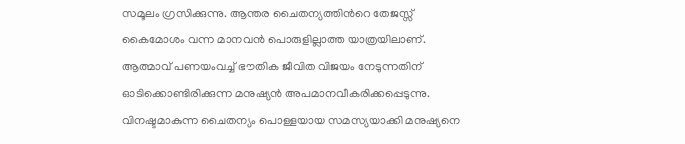സമൂലം ഗ്രസിക്കുന്നു. ആന്തര ചൈതന്യത്തിന്‍റെ തേജസ്സ് കൈമോശം വന്ന മാനവന്‍ പൊരുളില്ലാത്ത യാത്രയിലാണ്. ആത്മാവ് പണയംവച്ച് ഭൗതിക ജീവിത വിജയം നേടുന്നതിന് ഓടിക്കൊണ്ടിരിക്കുന്ന മനുഷ്യന്‍ അപമാനവീകരിക്കപ്പെടുന്നു. വിനഷ്ടമാകുന്ന ചൈതന്യം പൊള്ളയായ സമസ്യയാക്കി മനുഷ്യനെ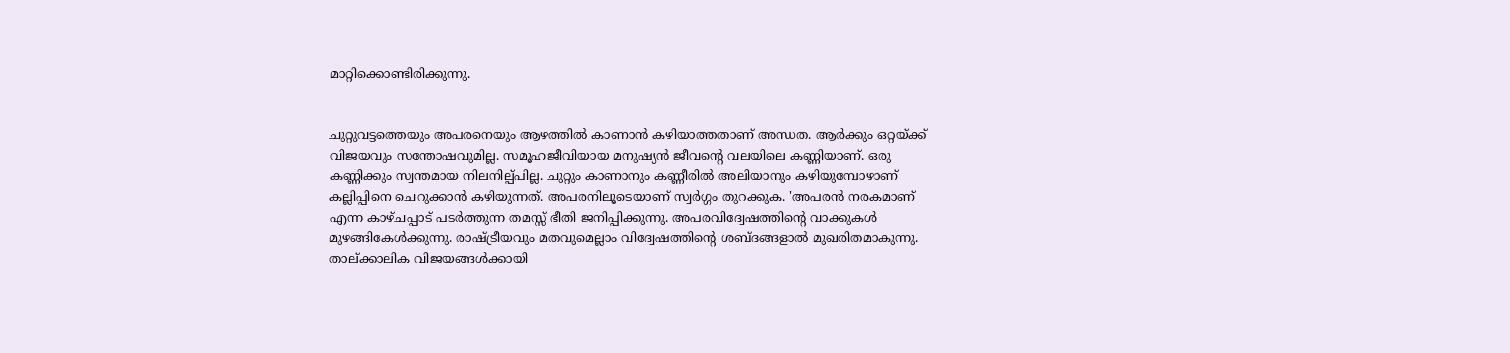മാറ്റിക്കൊണ്ടിരിക്കുന്നു.


ചുറ്റുവട്ടത്തെയും അപരനെയും ആഴത്തില്‍ കാണാന്‍ കഴിയാത്തതാണ് അന്ധത. ആര്‍ക്കും ഒറ്റയ്ക്ക് വിജയവും സന്തോഷവുമില്ല. സമൂഹജീവിയായ മനുഷ്യന്‍ ജീവന്‍റെ വലയിലെ കണ്ണിയാണ്. ഒരു കണ്ണിക്കും സ്വന്തമായ നിലനില്പ്പില്ല. ചുറ്റും കാണാനും കണ്ണീരില്‍ അലിയാനും കഴിയുമ്പോഴാണ് കല്ലിപ്പിനെ ചെറുക്കാന്‍ കഴിയുന്നത്. അപരനിലൂടെയാണ് സ്വര്‍ഗ്ഗം തുറക്കുക. 'അപരന്‍ നരകമാണ് എന്ന കാഴ്ചപ്പാട് പടര്‍ത്തുന്ന തമസ്സ് ഭീതി ജനിപ്പിക്കുന്നു. അപരവിദ്വേഷത്തിന്‍റെ വാക്കുകള്‍ മുഴങ്ങികേള്‍ക്കുന്നു. രാഷ്ട്രീയവും മതവുമെല്ലാം വിദ്വേഷത്തിന്‍റെ ശബ്ദങ്ങളാല്‍ മുഖരിതമാകുന്നു. താല്ക്കാലിക വിജയങ്ങള്‍ക്കായി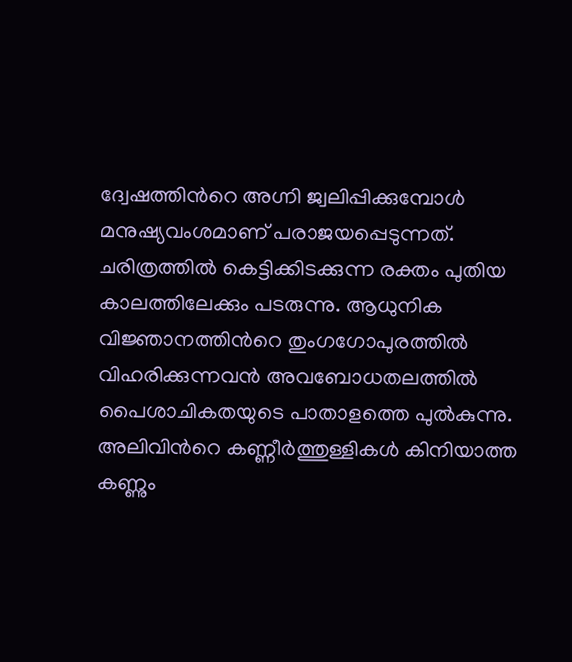ദ്വേഷത്തിന്‍റെ അഗ്നി ജ്വലിപ്പിക്കുമ്പോള്‍ മനുഷ്യവംശമാണ് പരാജയപ്പെടുന്നത്. ചരിത്രത്തില്‍ കെട്ടിക്കിടക്കുന്ന രക്തം പുതിയ കാലത്തിലേക്കും പടരുന്നു. ആധുനിക വിജ്ഞാനത്തിന്‍റെ തുംഗഗോപുരത്തില്‍ വിഹരിക്കുന്നവന്‍ അവബോധതലത്തില്‍ പൈശാചികതയുടെ പാതാളത്തെ പുല്‍കുന്നു. അലിവിന്‍റെ കണ്ണീര്‍ത്തുള്ളികള്‍ കിനിയാത്ത കണ്ണും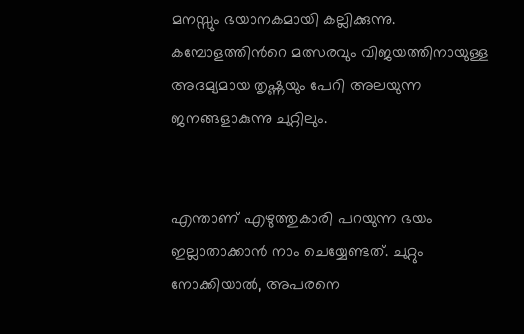മനസ്സും ഭയാനകമായി കല്ലിക്കുന്നു. കമ്പോളത്തിന്‍റെ മത്സരവും വിജയത്തിനായുള്ള അദമ്യമായ തൃഷ്ണയും പേറി അലയുന്ന ജനങ്ങളാകുന്നു ചുറ്റിലും.


എന്താണ് എഴുത്തുകാരി പറയുന്ന ഭയം ഇല്ലാതാക്കാന്‍ നാം ചെയ്യേണ്ടത്. ചുറ്റും നോക്കിയാല്‍, അപരനെ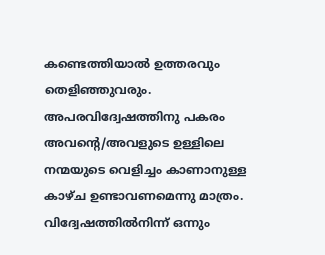കണ്ടെത്തിയാല്‍ ഉത്തരവും തെളിഞ്ഞുവരും. അപരവിദ്വേഷത്തിനു പകരം അവന്‍റെ/അവളുടെ ഉള്ളിലെ നന്മയുടെ വെളിച്ചം കാണാനുള്ള കാഴ്ച ഉണ്ടാവണമെന്നു മാത്രം. വിദ്വേഷത്തില്‍നിന്ന് ഒന്നും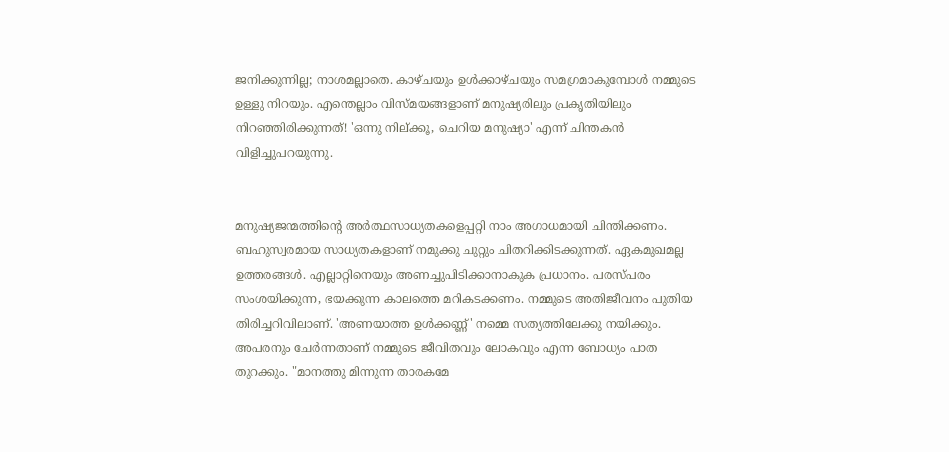ജനിക്കുന്നില്ല; നാശമല്ലാതെ. കാഴ്ചയും ഉള്‍ക്കാഴ്ചയും സമഗ്രമാകുമ്പോള്‍ നമ്മുടെ ഉള്ളു നിറയും. എന്തെല്ലാം വിസ്മയങ്ങളാണ് മനുഷ്യരിലും പ്രകൃതിയിലും നിറഞ്ഞിരിക്കുന്നത്! 'ഒന്നു നില്ക്കൂ, ചെറിയ മനുഷ്യാ' എന്ന് ചിന്തകന്‍ വിളിച്ചുപറയുന്നു.


മനുഷ്യജന്മത്തിന്‍റെ അര്‍ത്ഥസാധ്യതകളെപ്പറ്റി നാം അഗാധമായി ചിന്തിക്കണം. ബഹുസ്വരമായ സാധ്യതകളാണ് നമുക്കു ചുറ്റും ചിതറിക്കിടക്കുന്നത്. ഏകമുഖമല്ല ഉത്തരങ്ങള്‍. എല്ലാറ്റിനെയും അണച്ചുപിടിക്കാനാകുക പ്രധാനം. പരസ്പരം സംശയിക്കുന്ന, ഭയക്കുന്ന കാലത്തെ മറികടക്കണം. നമ്മുടെ അതിജീവനം പുതിയ തിരിച്ചറിവിലാണ്. 'അണയാത്ത ഉള്‍ക്കണ്ണ്' നമ്മെ സത്യത്തിലേക്കു നയിക്കും. അപരനും ചേര്‍ന്നതാണ് നമ്മുടെ ജീവിതവും ലോകവും എന്ന ബോധ്യം പാത തുറക്കും. "മാനത്തു മിന്നുന്ന താരകമേ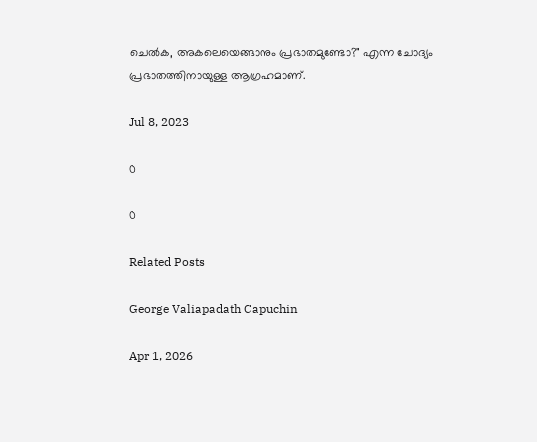ചെല്‍ക, അകലെയെങ്ങാനും പ്രഭാതമുണ്ടോ?" എന്ന ചോദ്യം പ്രഭാതത്തിനായുള്ള ആഗ്രഹമാണ്.

Jul 8, 2023

0

0

Related Posts

George Valiapadath Capuchin

Apr 1, 2026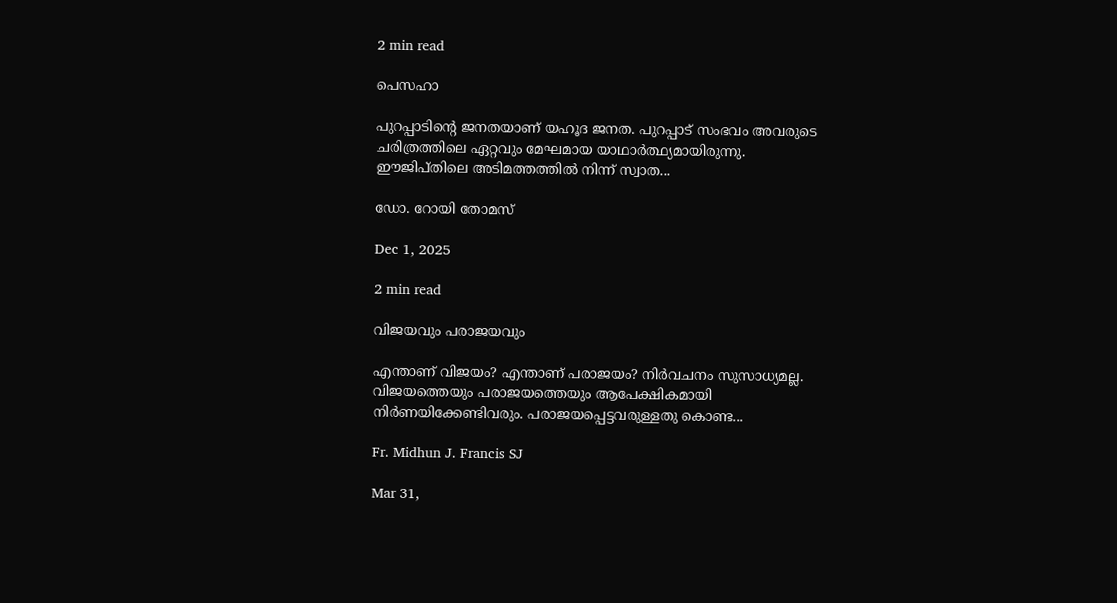2 min read

പെസഹാ

പുറപ്പാടിന്റെ ജനതയാണ് യഹൂദ ജനത. പുറപ്പാട് സംഭവം അവരുടെ ചരിത്രത്തിലെ ഏറ്റവും മേഘമായ യാഥാർത്ഥ്യമായിരുന്നു. ഈജിപ്തിലെ അടിമത്തത്തിൽ നിന്ന് സ്വാത...

ഡോ. റോയി തോമസ്

Dec 1, 2025

2 min read

വിജയവും പരാജയവും

എന്താണ് വിജയം? എന്താണ് പരാജയം? നിര്‍വചനം സുസാധ്യമല്ല. വിജയത്തെയും പരാജയത്തെയും ആപേക്ഷികമായി നിര്‍ണയിക്കേണ്ടിവരും. പരാജയപ്പെട്ടവരുള്ളതു കൊണ്ട...

Fr. Midhun J. Francis SJ

Mar 31,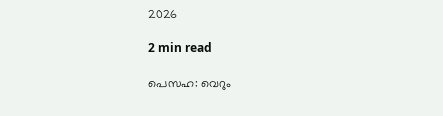2026

2 min read

പെസഹ: വെറും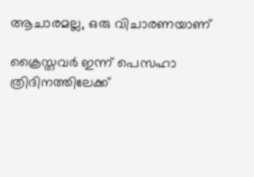ആചാരമല്ല, ഒരു വിചാരണയാണ്

ക്രൈസ്തവർ ഇന്ന് പെസഹാ ത്രിദിനത്തിലേക്ക്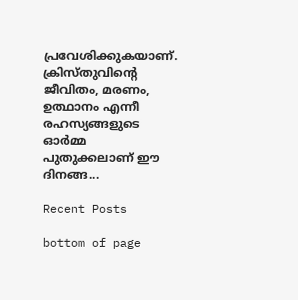പ്രവേശിക്കുകയാണ്. ക്രിസ്തുവിൻ്റെ ജീവിതം, മരണം, ഉത്ഥാനം എന്നീ രഹസ്യങ്ങളുടെ ഓർമ്മ പുതുക്കലാണ് ഈ ദിനങ്ങ...

Recent Posts

bottom of page